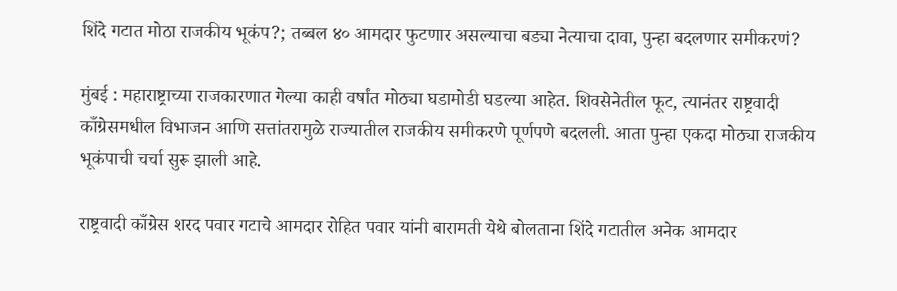शिंदे गटात मोठा राजकीय भूकंप?; तब्बल ४० आमदार फुटणार असल्याचा बड्या नेत्याचा दावा, पुन्हा बदलणार समीकरणं?

मुंबई : महाराष्ट्राच्या राजकारणात गेल्या काही वर्षांत मोठ्या घडामोडी घडल्या आहेत. शिवसेनेतील फूट, त्यानंतर राष्ट्रवादी काँग्रेसमधील विभाजन आणि सत्तांतरामुळे राज्यातील राजकीय समीकरणे पूर्णपणे बदलली. आता पुन्हा एकदा मोठ्या राजकीय भूकंपाची चर्चा सुरू झाली आहे.

राष्ट्रवादी काँग्रेस शरद पवार गटाचे आमदार रोहित पवार यांनी बारामती येथे बोलताना शिंदे गटातील अनेक आमदार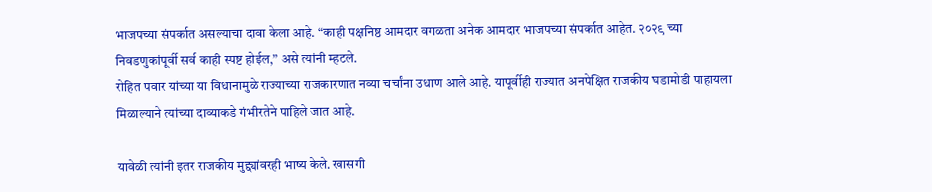भाजपच्या संपर्कात असल्याचा दावा केला आहे. “काही पक्षनिष्ठ आमदार वगळता अनेक आमदार भाजपच्या संपर्कात आहेत. २०२९ च्या निवडणुकांपूर्वी सर्व काही स्पष्ट होईल,” असे त्यांनी म्हटले.
रोहित पवार यांच्या या विधानामुळे राज्याच्या राजकारणात नव्या चर्चांना उधाण आले आहे. यापूर्वीही राज्यात अनपेक्षित राजकीय घडामोडी पाहायला मिळाल्याने त्यांच्या दाव्याकडे गंभीरतेने पाहिले जात आहे.

यावेळी त्यांनी इतर राजकीय मुद्द्यांवरही भाष्य केले. खासगी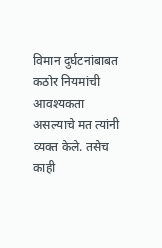विमान दुर्घटनांबाबत कठोर नियमांची आवश्यकता असल्याचे मत त्यांनी व्यक्त केले. तसेच काही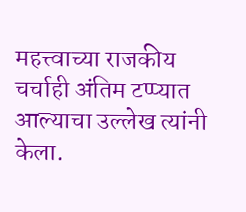महत्त्वाच्या राजकीय चर्चाही अंतिम टप्प्यात आल्याचा उल्लेख त्यांनी केला.